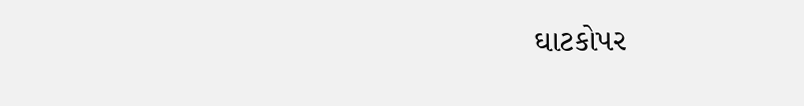ઘાટકોપર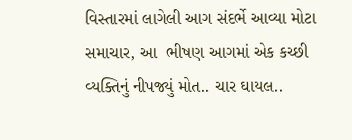વિસ્તારમાં લાગેલી આગ સંદર્ભે આવ્યા મોટા સમાચાર, આ  ભીષણ આગમાં એક કચ્છી વ્યક્તિનું નીપજ્યું મોત.. ચાર ઘાયલ..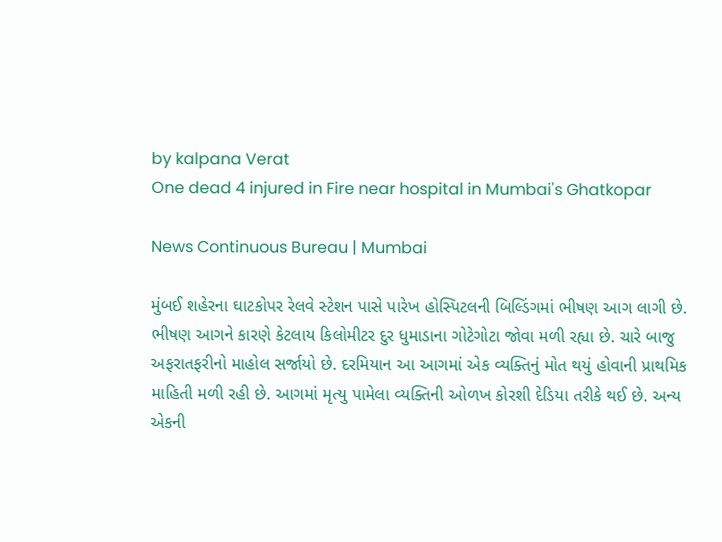by kalpana Verat
One dead 4 injured in Fire near hospital in Mumbai's Ghatkopar

News Continuous Bureau | Mumbai

મુંબઈ શહેરના ઘાટકોપર રેલવે સ્ટેશન પાસે પારેખ હોસ્પિટલની બિલ્ડિંગમાં ભીષણ આગ લાગી છે. ભીષણ આગને કારણે કેટલાય કિલોમીટર દુર ધુમાડાના ગોટેગોટા જોવા મળી રહ્યા છે. ચારે બાજુ અફરાતફરીનો માહોલ સર્જાયો છે. દરમિયાન આ આગમાં એક વ્યક્તિનું મોત થયું હોવાની પ્રાથમિક માહિતી મળી રહી છે. આગમાં મૃત્યુ પામેલા વ્યક્તિની ઓળખ કોરશી દેડિયા તરીકે થઈ છે. અન્ય એકની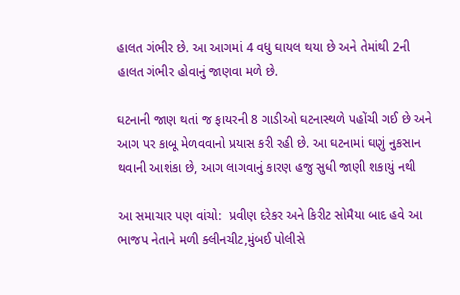હાલત ગંભીર છે. આ આગમાં 4 વધુ ઘાયલ થયા છે અને તેમાંથી 2ની હાલત ગંભીર હોવાનું જાણવા મળે છે.

ઘટનાની જાણ થતાં જ ફાયરની 8 ગાડીઓ ઘટનાસ્થળે પહોંચી ગઈ છે અને આગ પર કાબૂ મેળવવાનો પ્રયાસ કરી રહી છે. આ ઘટનામાં ઘણું નુકસાન થવાની આશંકા છે, આગ લાગવાનું કારણ હજુ સુધી જાણી શકાયું નથી

આ સમાચાર પણ વાંચો:  પ્રવીણ દરેકર અને કિરીટ સોમૈયા બાદ હવે આ ભાજપ નેતાને મળી ક્લીનચીટ,મુંબઈ પોલીસે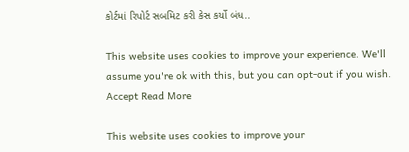કોર્ટમાં રિપોર્ટ સબમિટ કરી કેસ કર્યો બંધ..

This website uses cookies to improve your experience. We'll assume you're ok with this, but you can opt-out if you wish. Accept Read More

This website uses cookies to improve your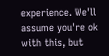experience. We'll assume you're ok with this, but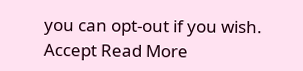you can opt-out if you wish. Accept Read More